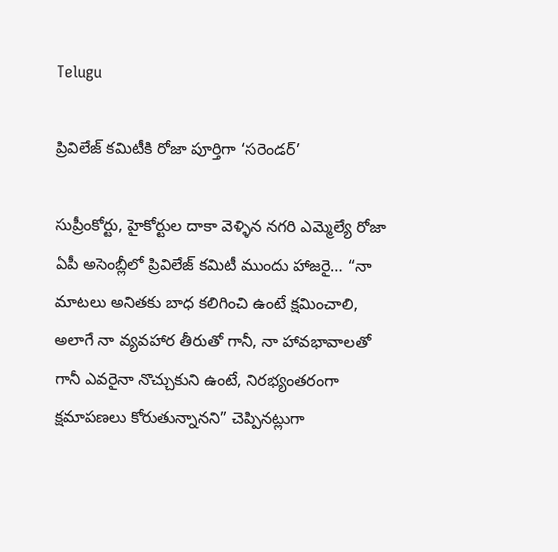Telugu

ప్రివిలేజ్ కమిటీకి రోజా పూర్తిగా ‘సరెండర్’

సుప్రీంకోర్టు, హైకోర్టుల దాకా వెళ్ళిన నగరి ఎమ్మెల్యే రోజా ఏపీ అసెంబ్లీలో ప్రివిలేజ్ కమిటీ ముందు హాజరై… “నా మాటలు అనితకు బాధ కలిగించి ఉంటే క్షమించాలి, అలాగే నా వ్యవహార తీరుతో గానీ, నా హావభావాలతో గానీ ఎవరైనా నొచ్చుకుని ఉంటే, నిరభ్యంతరంగా క్షమాపణలు కోరుతున్నానని” చెప్పినట్లుగా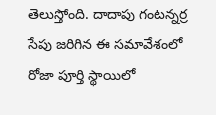తెలుస్తోంది. దాదాపు గంటన్నర్ర సేపు జరిగిన ఈ సమావేశంలో రోజా పూర్తి స్థాయిలో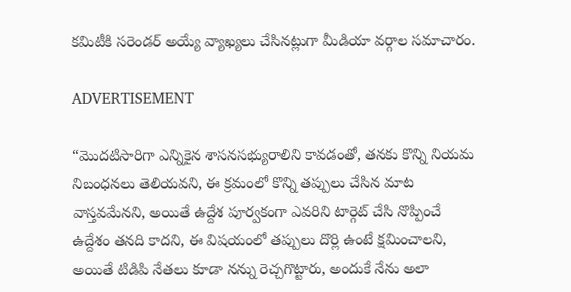కమిటీకి సరెండర్ అయ్యే వ్యాఖ్యలు చేసినట్లుగా మీడియా వర్గాల సమాచారం.

ADVERTISEMENT

“మొదటిసారిగా ఎన్నికైన శాసనసభ్యురాలిని కావడంతో, తనకు కొన్ని నియమ నిబంధనలు తెలియవని, ఈ క్రమంలో కొన్ని తప్పులు చేసిన మాట వాస్తవమేనని, అయితే ఉద్దేశ పూర్వకంగా ఎవరిని టార్గెట్ చేసి నొప్పించే ఉద్దేశం తనది కాదని, ఈ విషయంలో తప్పులు దొర్లి ఉంటే క్షమించాలని, అయితే టిడిపి నేతలు కూడా నన్ను రెచ్చగొట్టారు, అందుకే నేను అలా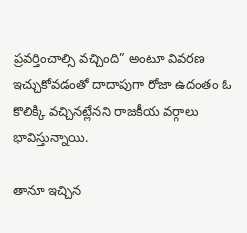ప్రవర్తించాల్సి వచ్చింది” అంటూ వివరణ ఇచ్చుకోవడంతో దాదాపుగా రోజా ఉదంతం ఓ కొలిక్కి వచ్చినట్లేనని రాజకీయ వర్గాలు భావిస్తున్నాయి.

తానూ ఇచ్చిన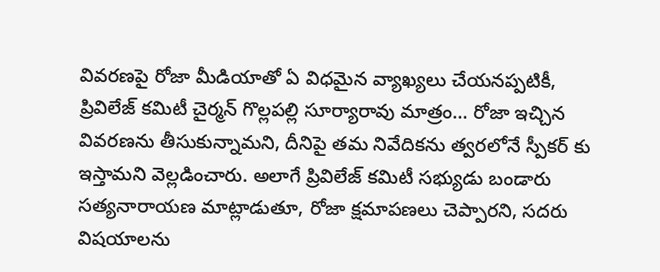వివరణపై రోజా మీడియాతో ఏ విధమైన వ్యాఖ్యలు చేయనప్పటికీ, ప్రివిలేజ్ కమిటీ చైర్మన్ గొల్లపల్లి సూర్యారావు మాత్రం… రోజా ఇచ్చిన వివరణను తీసుకున్నామని, దీనిపై తమ నివేదికను త్వరలోనే స్పీకర్ కు ఇస్తామని వెల్లడించారు. అలాగే ప్రివిలేజ్ కమిటీ సభ్యుడు బండారు సత్యనారాయణ మాట్లాడుతూ, రోజా క్షమాపణలు చెప్పారని, సదరు విషయాలను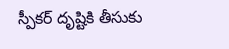స్పీకర్ దృష్టికి తీసుకు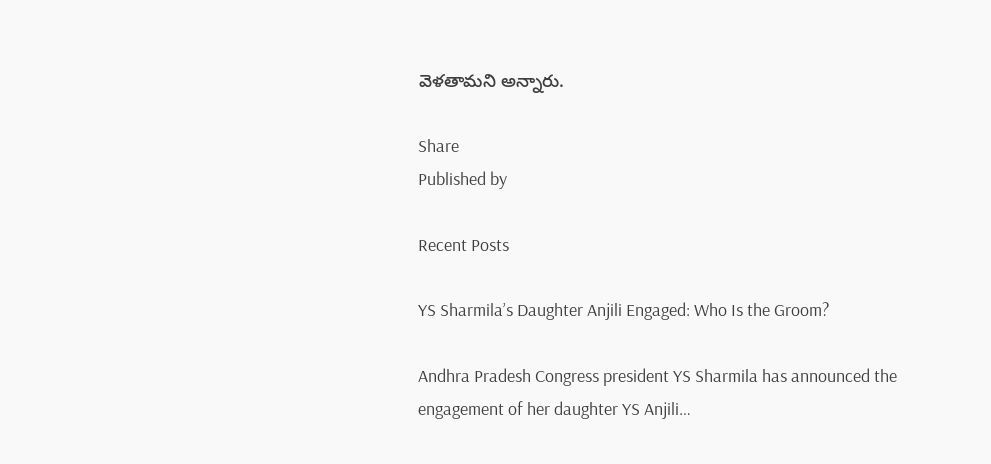వెళతామని అన్నారు.

Share
Published by

Recent Posts

YS Sharmila’s Daughter Anjili Engaged: Who Is the Groom?

Andhra Pradesh Congress president YS Sharmila has announced the engagement of her daughter YS Anjili…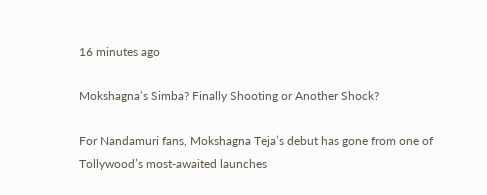16 minutes ago

Mokshagna’s Simba? Finally Shooting or Another Shock?

For Nandamuri fans, Mokshagna Teja’s debut has gone from one of Tollywood’s most-awaited launches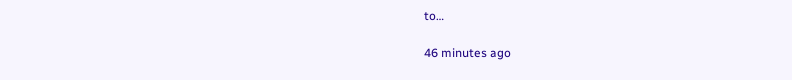to…

46 minutes ago